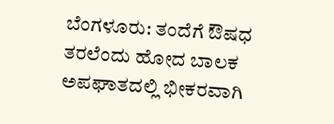ಬೆಂಗಳೂರು: ತಂದೆಗೆ ಔಷಧ ತರಲೆಂದು ಹೋದ ಬಾಲಕ ಅಪಘಾತದಲ್ಲಿ ಭೀಕರವಾಗಿ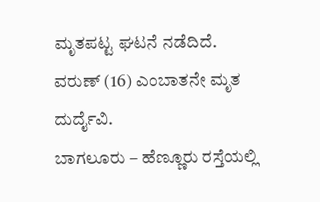ಮೃತಪಟ್ಟ ಘಟನೆ ನಡೆದಿದೆ.
ವರುಣ್ (16) ಎಂಬಾತನೇ ಮೃತ ದುರ್ದೈವಿ.
ಬಾಗಲೂರು – ಹೆಣ್ಣೂರು ರಸ್ತೆಯಲ್ಲಿ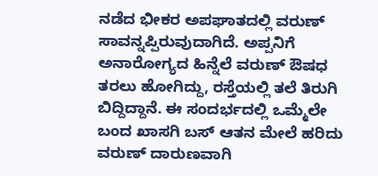ನಡೆದ ಭೀಕರ ಅಪಘಾತದಲ್ಲಿ ವರುಣ್ ಸಾವನ್ನಪ್ಪಿರುವುದಾಗಿದೆ. ಅಪ್ಪನಿಗೆ ಅನಾರೋಗ್ಯದ ಹಿನ್ನೆಲೆ ವರುಣ್ ಔಷಧ ತರಲು ಹೋಗಿದ್ದು, ರಸ್ತೆಯಲ್ಲಿ ತಲೆ ತಿರುಗಿ ಬಿದ್ದಿದ್ದಾನೆ. ಈ ಸಂದರ್ಭದಲ್ಲಿ ಒಮ್ಮೆಲೇ ಬಂದ ಖಾಸಗಿ ಬಸ್ ಆತನ ಮೇಲೆ ಹರಿದು ವರುಣ್ ದಾರುಣವಾಗಿ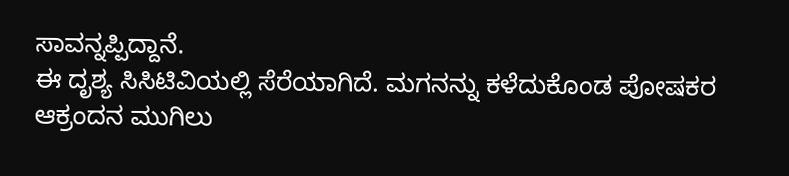ಸಾವನ್ನಪ್ಪಿದ್ದಾನೆ.
ಈ ದೃಶ್ಯ ಸಿಸಿಟಿವಿಯಲ್ಲಿ ಸೆರೆಯಾಗಿದೆ. ಮಗನನ್ನು ಕಳೆದುಕೊಂಡ ಪೋಷಕರ ಆಕ್ರಂದನ ಮುಗಿಲು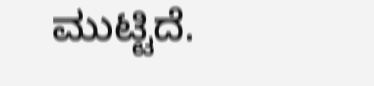ಮುಟ್ಟಿದೆ.